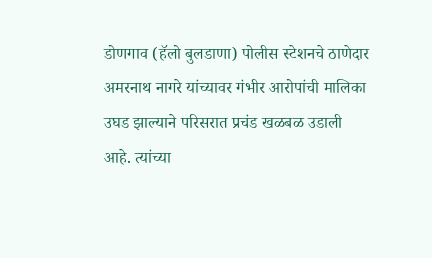डोणगाव (हॅलो बुलडाणा) पोलीस स्टेशनचे ठाणेदार अमरनाथ नागरे यांच्यावर गंभीर आरोपांची मालिका उघड झाल्याने परिसरात प्रचंड खळबळ उडाली आहे. त्यांच्या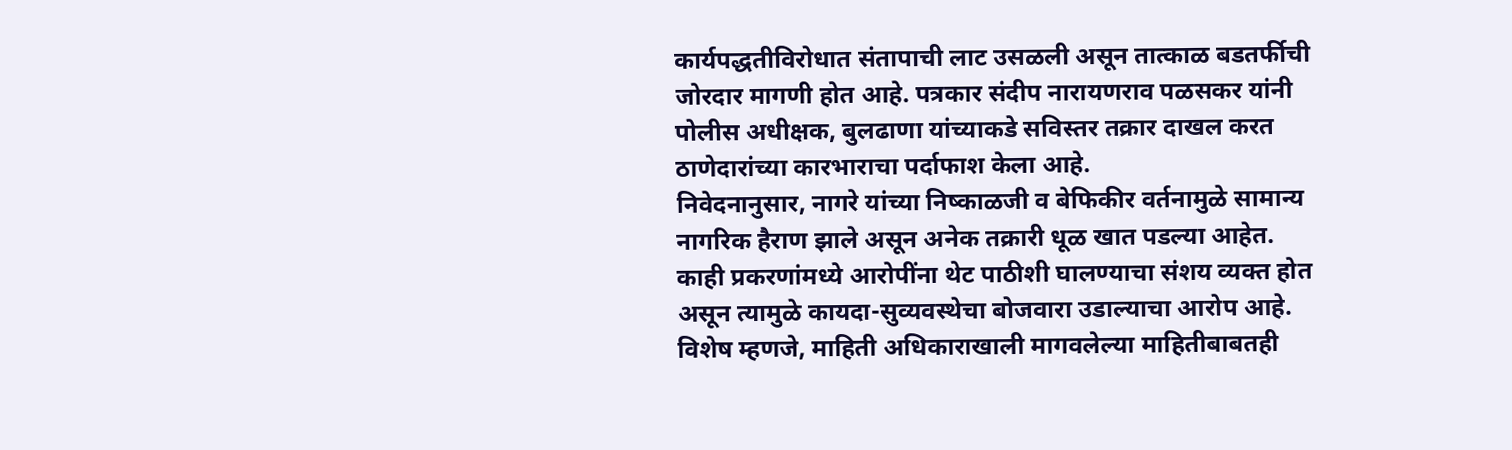कार्यपद्धतीविरोधात संतापाची लाट उसळली असून तात्काळ बडतर्फीची जोरदार मागणी होत आहे. पत्रकार संदीप नारायणराव पळसकर यांनी पोलीस अधीक्षक, बुलढाणा यांच्याकडे सविस्तर तक्रार दाखल करत ठाणेदारांच्या कारभाराचा पर्दाफाश केला आहे.
निवेदनानुसार, नागरे यांच्या निष्काळजी व बेफिकीर वर्तनामुळे सामान्य नागरिक हैराण झाले असून अनेक तक्रारी धूळ खात पडल्या आहेत. काही प्रकरणांमध्ये आरोपींना थेट पाठीशी घालण्याचा संशय व्यक्त होत असून त्यामुळे कायदा-सुव्यवस्थेचा बोजवारा उडाल्याचा आरोप आहे. विशेष म्हणजे, माहिती अधिकाराखाली मागवलेल्या माहितीबाबतही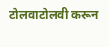टोलवाटोलवी करून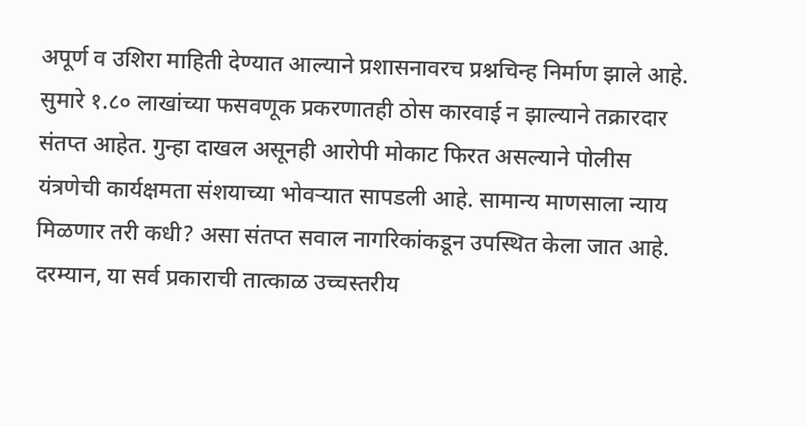अपूर्ण व उशिरा माहिती देण्यात आल्याने प्रशासनावरच प्रश्नचिन्ह निर्माण झाले आहे.
सुमारे १.८० लाखांच्या फसवणूक प्रकरणातही ठोस कारवाई न झाल्याने तक्रारदार संतप्त आहेत. गुन्हा दाखल असूनही आरोपी मोकाट फिरत असल्याने पोलीस यंत्रणेची कार्यक्षमता संशयाच्या भोवऱ्यात सापडली आहे. सामान्य माणसाला न्याय मिळणार तरी कधी? असा संतप्त सवाल नागरिकांकडून उपस्थित केला जात आहे.
दरम्यान, या सर्व प्रकाराची तात्काळ उच्चस्तरीय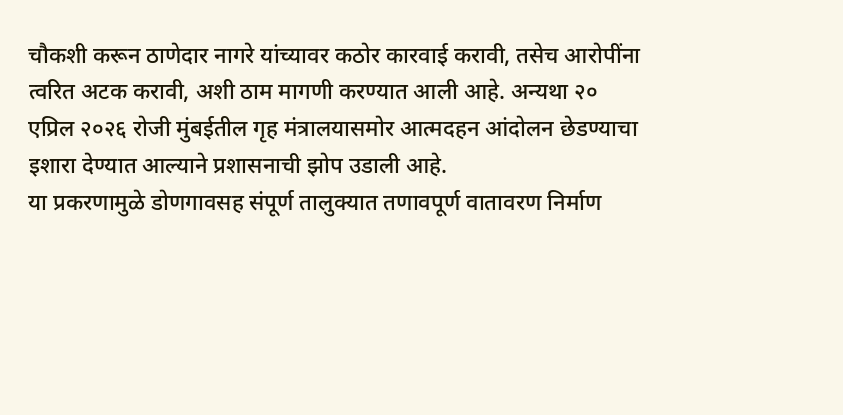चौकशी करून ठाणेदार नागरे यांच्यावर कठोर कारवाई करावी, तसेच आरोपींना त्वरित अटक करावी, अशी ठाम मागणी करण्यात आली आहे. अन्यथा २० एप्रिल २०२६ रोजी मुंबईतील गृह मंत्रालयासमोर आत्मदहन आंदोलन छेडण्याचा इशारा देण्यात आल्याने प्रशासनाची झोप उडाली आहे.
या प्रकरणामुळे डोणगावसह संपूर्ण तालुक्यात तणावपूर्ण वातावरण निर्माण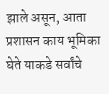झाले असून, आता प्रशासन काय भूमिका घेते याकडे सर्वांचे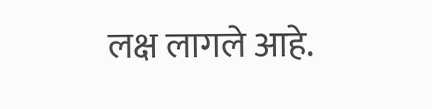लक्ष लागले आहे.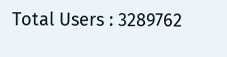Total Users : 3289762